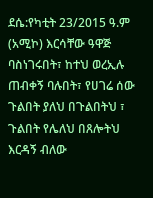ደሴ:የካቲት 23/2015 ዓ.ም (አሚኮ) እርሳቸው ዓዋጅ ባስነገሩበት፣ ከተህ ወረኢሉ ጠብቀኝ ባሉበት፣ የሀገሬ ሰው ጉልበት ያለህ በጉልበትህ ፣ ጉልበት የሌለህ በጸሎትህ እርዳኝ ብለው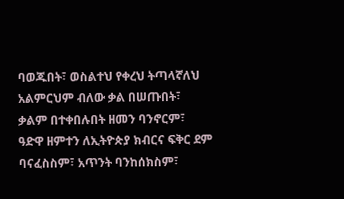ባወጁበት፣ ወስልተህ የቀረህ ትጣላኛለህ አልምርህም ብለው ቃል በሠጡበት፣ ቃልም በተቀበሉበት ዘመን ባንኖርም፣ ዓድዋ ዘምተን ለኢትዮጵያ ክብርና ፍቅር ደም ባናፈስስም፣ አጥንት ባንከሰክስም፣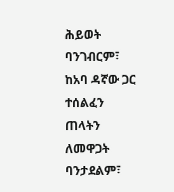ሕይወት ባንገብርም፣ ከአባ ዳኛው ጋር ተሰልፈን ጠላትን ለመዋጋት ባንታደልም፣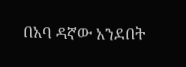በአባ ዳኛው አንደበት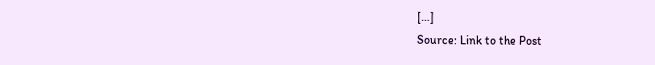[…]
Source: Link to the Post